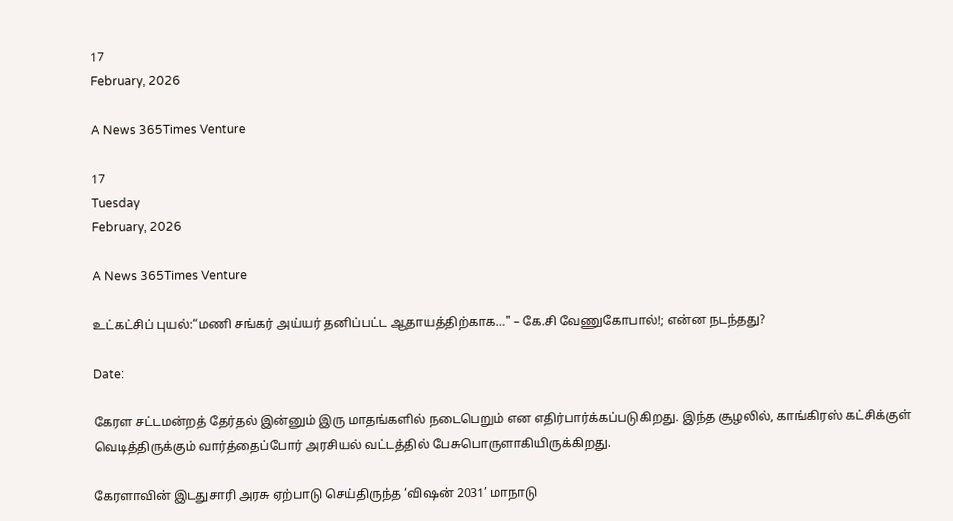17
February, 2026

A News 365Times Venture

17
Tuesday
February, 2026

A News 365Times Venture

உட்கட்சிப் புயல்:“மணி சங்கர் அய்யர் தனிப்பட்ட ஆதாயத்திற்காக…" – கே.சி வேணுகோபால்!; என்ன நடந்தது?

Date:

கேரள சட்டமன்றத் தேர்தல் இன்னும் இரு மாதங்களில் நடைபெறும் என எதிர்பார்க்கப்படுகிறது. இந்த சூழலில், காங்கிரஸ் கட்சிக்குள் வெடித்திருக்கும் வார்த்தைப்போர் அரசியல் வட்டத்தில் பேசுபொருளாகியிருக்கிறது.

கேரளாவின் இடதுசாரி அரசு ஏற்பாடு செய்திருந்த ‘விஷன் 2031’ மாநாடு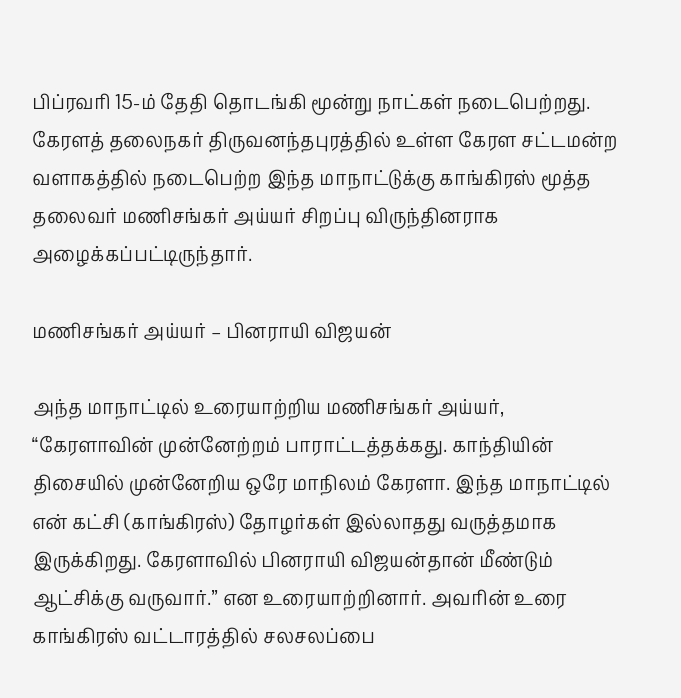பிப்ரவரி 15-ம் தேதி தொடங்கி மூன்று நாட்கள் நடைபெற்றது. கேரளத் தலைநகர் திருவனந்தபுரத்தில் உள்ள கேரள சட்டமன்ற வளாகத்தில் நடைபெற்ற இந்த மாநாட்டுக்கு காங்கிரஸ் மூத்த தலைவர் மணிசங்கர் அய்யர் சிறப்பு விருந்தினராக அழைக்கப்பட்டிருந்தார்.

மணிசங்கர் அய்யர் – பினராயி விஜயன்

அந்த மாநாட்டில் உரையாற்றிய மணிசங்கர் அய்யர், “கேரளாவின் முன்னேற்றம் பாராட்டத்தக்கது. காந்தியின் திசையில் முன்னேறிய ஒரே மாநிலம் கேரளா. இந்த மாநாட்டில் என் கட்சி (காங்கிரஸ்) தோழர்கள் இல்லாதது வருத்தமாக இருக்கிறது. கேரளாவில் பினராயி விஜயன்தான் மீண்டும் ஆட்சிக்கு வருவார்.” என உரையாற்றினார். அவரின் உரை காங்கிரஸ் வட்டாரத்தில் சலசலப்பை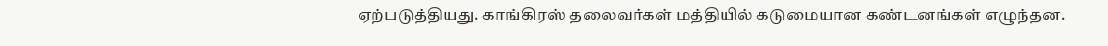ஏற்படுத்தியது. காங்கிரஸ் தலைவர்கள் மத்தியில் கடுமையான கண்டனங்கள் எழுந்தன.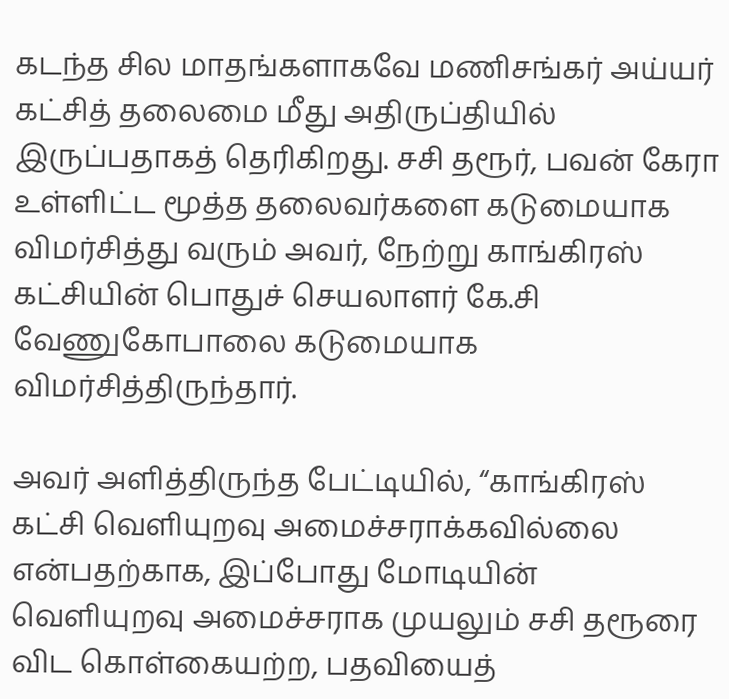கடந்த சில மாதங்களாகவே மணிசங்கர் அய்யர் கட்சித் தலைமை மீது அதிருப்தியில் இருப்பதாகத் தெரிகிறது. சசி தரூர், பவன் கேரா உள்ளிட்ட மூத்த தலைவர்களை கடுமையாக விமர்சித்து வரும் அவர், நேற்று காங்கிரஸ் கட்சியின் பொதுச் செயலாளர் கே.சி வேணுகோபாலை கடுமையாக விமர்சித்திருந்தார்.

அவர் அளித்திருந்த பேட்டியில், “காங்கிரஸ் கட்சி வெளியுறவு அமைச்சராக்கவில்லை என்பதற்காக, இப்போது மோடியின் வெளியுறவு அமைச்சராக முயலும் சசி தரூரை விட கொள்கையற்ற, பதவியைத்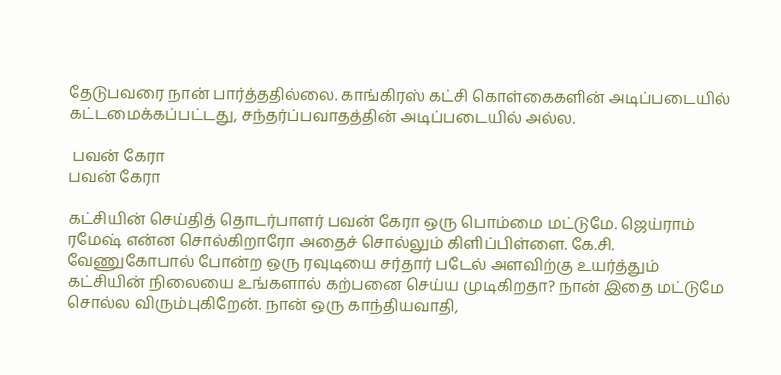தேடுபவரை நான் பார்த்ததில்லை. காங்கிரஸ் கட்சி கொள்கைகளின் அடிப்படையில் கட்டமைக்கப்பட்டது, சந்தர்ப்பவாதத்தின் அடிப்படையில் அல்ல.

 பவன் கேரா
பவன் கேரா

கட்சியின் செய்தித் தொடர்பாளர் பவன் கேரா ஒரு பொம்மை மட்டுமே. ஜெய்ராம் ரமேஷ் என்ன சொல்கிறாரோ அதைச் சொல்லும் கிளிப்பிள்ளை. கே.சி. வேணுகோபால் போன்ற ஒரு ரவுடியை சர்தார் படேல் அளவிற்கு உயர்த்தும் கட்சியின் நிலையை உங்களால் கற்பனை செய்ய முடிகிறதா? நான் இதை மட்டுமே சொல்ல விரும்புகிறேன். நான் ஒரு காந்தியவாதி,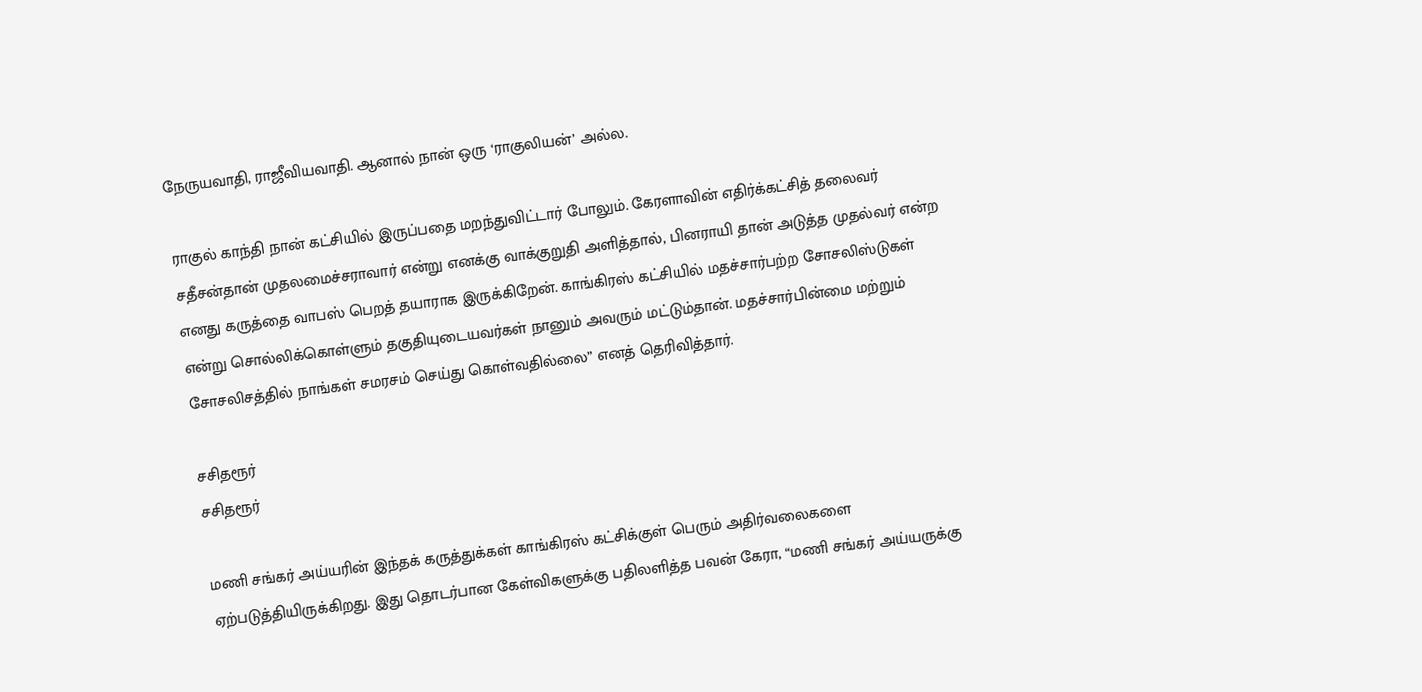நேருயவாதி, ராஜீவியவாதி. ஆனால் நான் ஒரு ‘ராகுலியன்’ அல்ல.

ராகுல் காந்தி நான் கட்சியில் இருப்பதை மறந்துவிட்டார் போலும். கேரளாவின் எதிர்க்கட்சித் தலைவர் சதீசன்தான் முதலமைச்சராவார் என்று எனக்கு வாக்குறுதி அளித்தால், பினராயி தான் அடுத்த முதல்வர் என்ற எனது கருத்தை வாபஸ் பெறத் தயாராக இருக்கிறேன். காங்கிரஸ் கட்சியில் மதச்சார்பற்ற சோசலிஸ்டுகள் என்று சொல்லிக்கொள்ளும் தகுதியுடையவர்கள் நானும் அவரும் மட்டும்தான். மதச்சார்பின்மை மற்றும் சோசலிசத்தில் நாங்கள் சமரசம் செய்து கொள்வதில்லை” எனத் தெரிவித்தார்.

சசிதரூர்
சசிதரூர்

மணி சங்கர் அய்யரின் இந்தக் கருத்துக்கள் காங்கிரஸ் கட்சிக்குள் பெரும் அதிர்வலைகளை ஏற்படுத்தியிருக்கிறது. இது தொடர்பான கேள்விகளுக்கு பதிலளித்த பவன் கேரா, “மணி சங்கர் அய்யருக்கு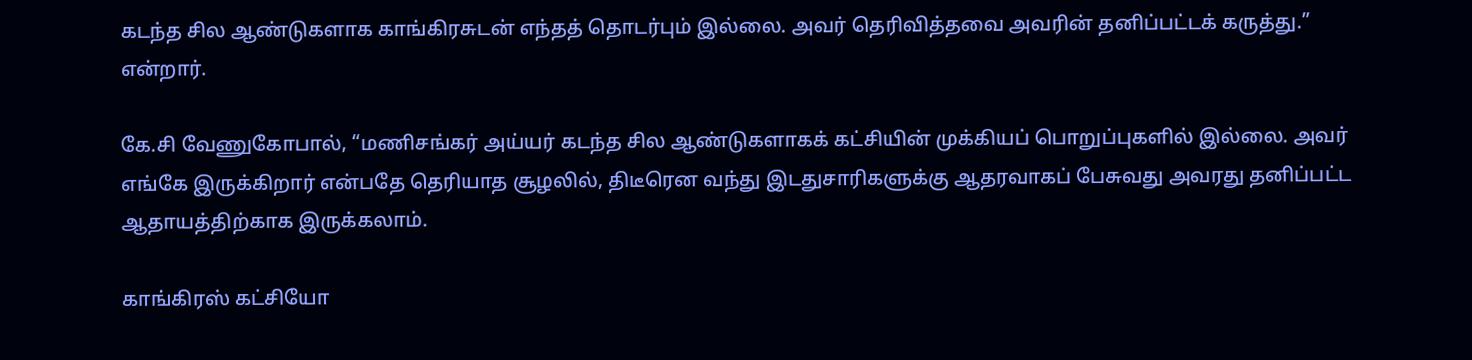கடந்த சில ஆண்டுகளாக காங்கிரசுடன் எந்தத் தொடர்பும் இல்லை. அவர் தெரிவித்தவை அவரின் தனிப்பட்டக் கருத்து.” என்றார்.

கே.சி வேணுகோபால், “மணிசங்கர் அய்யர் கடந்த சில ஆண்டுகளாகக் கட்சியின் முக்கியப் பொறுப்புகளில் இல்லை. அவர் எங்கே இருக்கிறார் என்பதே தெரியாத சூழலில், திடீரென வந்து இடதுசாரிகளுக்கு ஆதரவாகப் பேசுவது அவரது தனிப்பட்ட ஆதாயத்திற்காக இருக்கலாம்.

காங்கிரஸ் கட்சியோ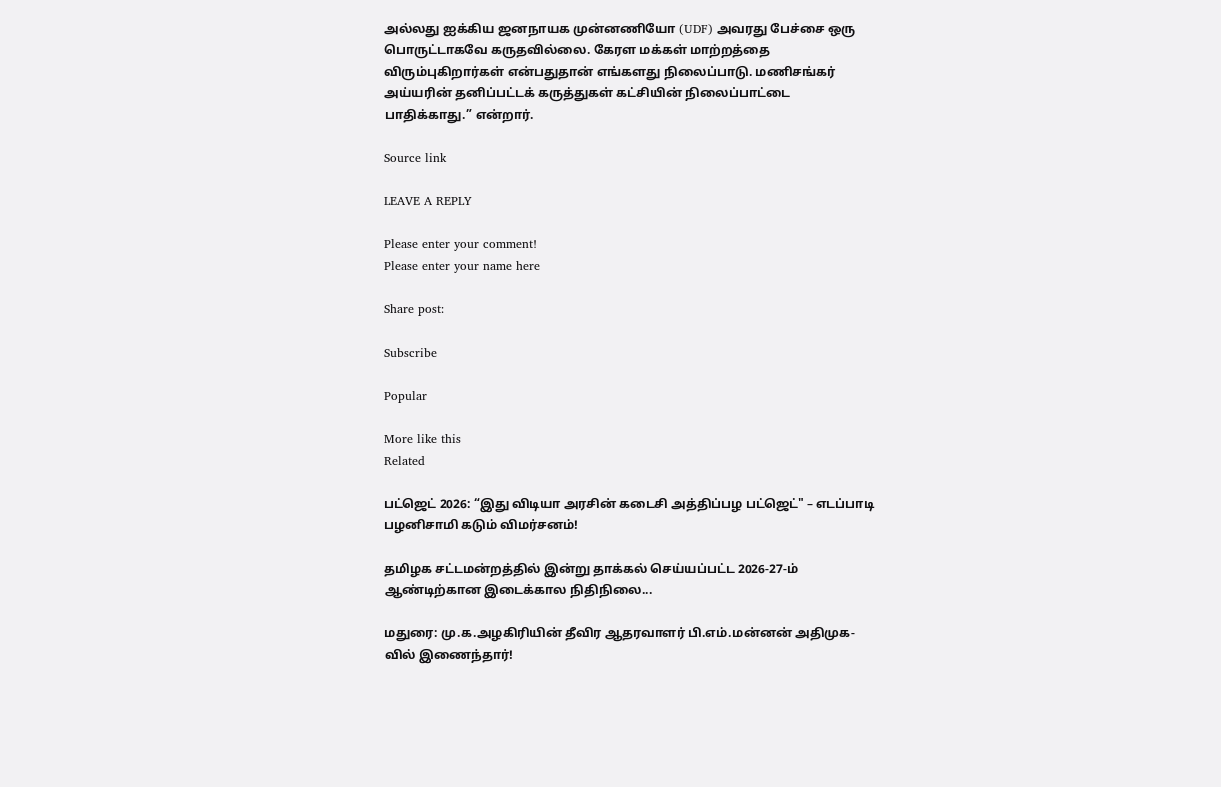அல்லது ஐக்கிய ஜனநாயக முன்னணியோ (UDF) அவரது பேச்சை ஒரு பொருட்டாகவே கருதவில்லை. கேரள மக்கள் மாற்றத்தை விரும்புகிறார்கள் என்பதுதான் எங்களது நிலைப்பாடு. மணிசங்கர் அய்யரின் தனிப்பட்டக் கருத்துகள் கட்சியின் நிலைப்பாட்டை பாதிக்காது.” என்றார்.

Source link

LEAVE A REPLY

Please enter your comment!
Please enter your name here

Share post:

Subscribe

Popular

More like this
Related

பட்ஜெட் 2026: “இது விடியா அரசின் கடைசி அத்திப்பழ பட்ஜெட்" – எடப்பாடி பழனிசாமி கடும் விமர்சனம்!

தமிழக சட்டமன்றத்தில் இன்று தாக்கல் செய்யப்பட்ட 2026-27-ம் ஆண்டிற்கான இடைக்கால நிதிநிலை...

மதுரை: மு.க.அழகிரியின் தீவிர ஆதரவாளர் பி.எம்.மன்னன் அதிமுக-வில் இணைந்தார்!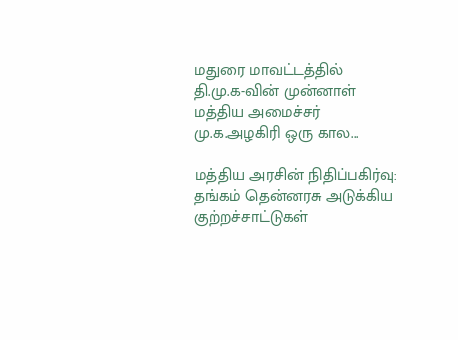மதுரை மாவட்டத்தில் தி.மு.க-வின் முன்னாள் மத்திய அமைச்சர் மு.க.அழகிரி ஒரு கால...

மத்திய அரசின் நிதிப்பகிர்வு: தங்கம் தென்னரசு அடுக்கிய குற்றச்சாட்டுகள்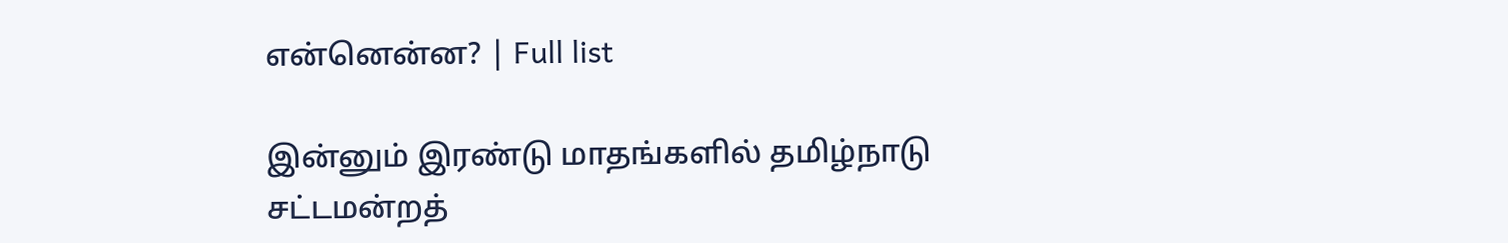என்னென்ன? | Full list

இன்னும் இரண்டு மாதங்களில் தமிழ்நாடு சட்டமன்றத்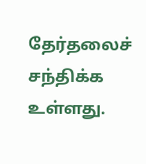தேர்தலைச் சந்திக்க உள்ளது.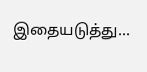இதையடுத்து...